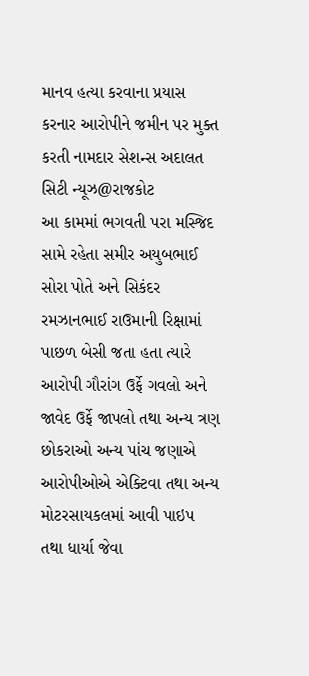માનવ હત્યા કરવાના પ્રયાસ કરનાર આરોપીને જમીન પર મુક્ત કરતી નામદાર સેશન્સ અદાલત
સિટી ન્યૂઝ@રાજકોટ
આ કામમાં ભગવતી પરા મસ્જિદ સામે રહેતા સમીર અયુબભાઈ સોરા પોતે અને સિકંદર રમઝાનભાઈ રાઉમાની રિક્ષામાં પાછળ બેસી જતા હતા ત્યારે આરોપી ગૌરાંગ ઉર્ફે ગવલો અને જાવેદ ઉર્ફે જાપલો તથા અન્ય ત્રણ છોકરાઓ અન્ય પાંચ જણાએ આરોપીઓએ એક્ટિવા તથા અન્ય મોટરસાયકલમાં આવી પાઇપ તથા ધાર્યા જેવા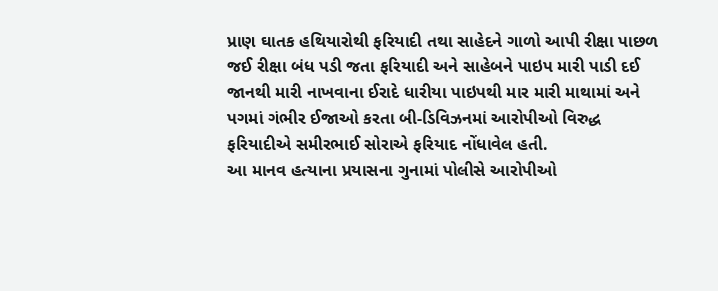પ્રાણ ઘાતક હથિયારોથી ફરિયાદી તથા સાહેદને ગાળો આપી રીક્ષા પાછળ જઈ રીક્ષા બંધ પડી જતા ફરિયાદી અને સાહેબને પાઇપ મારી પાડી દઈ જાનથી મારી નાખવાના ઈરાદે ધારીયા પાઇપથી માર મારી માથામાં અને પગમાં ગંભીર ઈજાઓ કરતા બી-ડિવિઝનમાં આરોપીઓ વિરુદ્ધ ફરિયાદીએ સમીરભાઈ સોરાએ ફરિયાદ નોંધાવેલ હતી.
આ માનવ હત્યાના પ્રયાસના ગુનામાં પોલીસે આરોપીઓ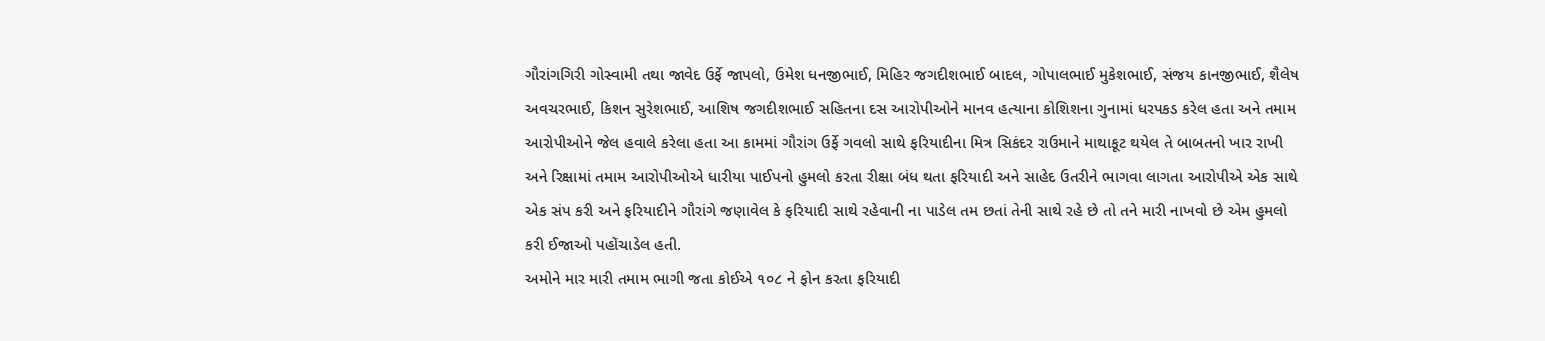ગૌરાંગગિરી ગોસ્વામી તથા જાવેદ ઉર્ફે જાપલો, ઉમેશ ધનજીભાઈ, મિહિર જગદીશભાઈ બાદલ, ગોપાલભાઈ મુકેશભાઈ, સંજય કાનજીભાઈ, શૈલેષ અવચરભાઈ, કિશન સુરેશભાઈ, આશિષ જગદીશભાઈ સહિતના દસ આરોપીઓને માનવ હત્યાના કોશિશના ગુનામાં ધરપકડ કરેલ હતા અને તમામ આરોપીઓને જેલ હવાલે કરેલા હતા આ કામમાં ગૌરાંગ ઉર્ફે ગવલો સાથે ફરિયાદીના મિત્ર સિકંદર રાઉમાને માથાકૂટ થયેલ તે બાબતનો ખાર રાખી અને રિક્ષામાં તમામ આરોપીઓએ ધારીયા પાઈપનો હુમલો કરતા રીક્ષા બંધ થતા ફરિયાદી અને સાહેદ ઉતરીને ભાગવા લાગતા આરોપીએ એક સાથે એક સંપ કરી અને ફરિયાદીને ગૌરાંગે જણાવેલ કે ફરિયાદી સાથે રહેવાની ના પાડેલ તમ છતાં તેની સાથે રહે છે તો તને મારી નાખવો છે એમ હુમલો કરી ઈજાઓ પહોંચાડેલ હતી.
અમોને માર મારી તમામ ભાગી જતા કોઈએ ૧૦૮ ને ફોન કરતા ફરિયાદી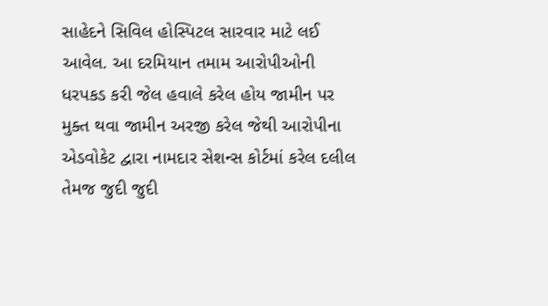સાહેદને સિવિલ હોસ્પિટલ સારવાર માટે લઈ આવેલ. આ દરમિયાન તમામ આરોપીઓની ધરપકડ કરી જેલ હવાલે કરેલ હોય જામીન પર મુક્ત થવા જામીન અરજી કરેલ જેથી આરોપીના એડવોકેટ દ્વારા નામદાર સેશન્સ કોર્ટમાં કરેલ દલીલ તેમજ જુદી જુદી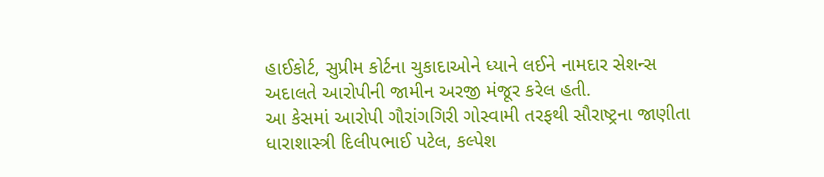હાઈકોર્ટ, સુપ્રીમ કોર્ટના ચુકાદાઓને ધ્યાને લઈને નામદાર સેશન્સ અદાલતે આરોપીની જામીન અરજી મંજૂર કરેલ હતી.
આ કેસમાં આરોપી ગૌરાંગગિરી ગોસ્વામી તરફથી સૌરાષ્ટ્રના જાણીતા ધારાશાસ્ત્રી દિલીપભાઈ પટેલ, કલ્પેશ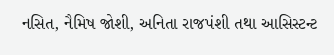નસિત, નૈમિષ જોશી, અનિતા રાજપંશી તથા આસિસ્ટન્ટ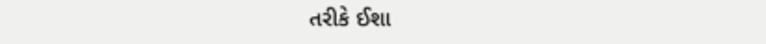તરીકે ઈશા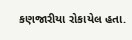કણજારીયા રોકાયેલ હતા.